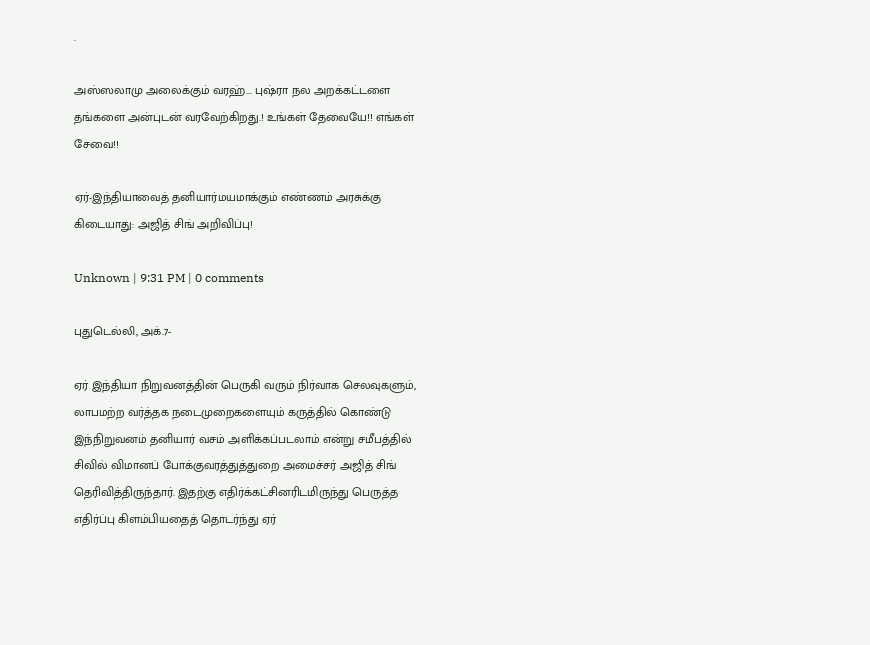.

அஸ்ஸலாமு அலைக்கும் வரஹ்... புஷ்ரா நல அறக்கட்டளை தங்களை அன்புடன் வரவேற்கிறது.! உங்கள் தேவையே!! எங்கள் சேவை!!

ஏர்-இந்தியாவைத் தனியார்மயமாக்கும் எண்ணம் அரசுக்கு கிடையாது: அஜித் சிங் அறிவிப்பு!

Unknown | 9:31 PM | 0 comments

புதுடெல்லி, அக்.7-

ஏர் இந்தியா நிறுவனத்தின் பெருகி வரும் நிர்வாக செலவுகளும், லாபமற்ற வர்த்தக நடைமுறைகளையும் கருத்தில் கொண்டு இந்நிறுவனம் தனியார் வசம் அளிக்கப்படலாம் என்று சமீபத்தில் சிவில் விமானப் போக்குவரத்துத்துறை அமைச்சர் அஜித் சிங் தெரிவித்திருந்தார். இதற்கு எதிர்க்கட்சினரிடமிருந்து பெருத்த எதிர்ப்பு கிளம்பியதைத் தொடர்ந்து ஏர்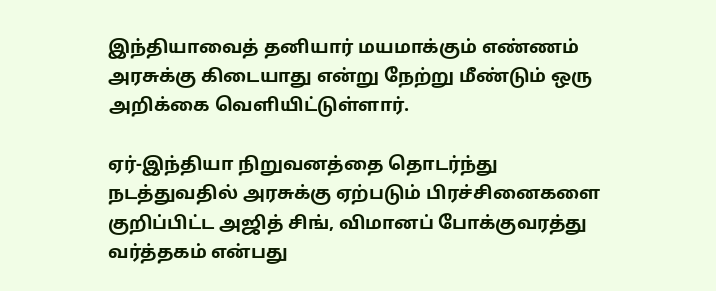இந்தியாவைத் தனியார் மயமாக்கும் எண்ணம் அரசுக்கு கிடையாது என்று நேற்று மீண்டும் ஒரு அறிக்கை வெளியிட்டுள்ளார்.

ஏர்-இந்தியா நிறுவனத்தை தொடர்ந்து நடத்துவதில் அரசுக்கு ஏற்படும் பிரச்சினைகளை குறிப்பிட்ட அஜித் சிங், விமானப் போக்குவரத்து வர்த்தகம் என்பது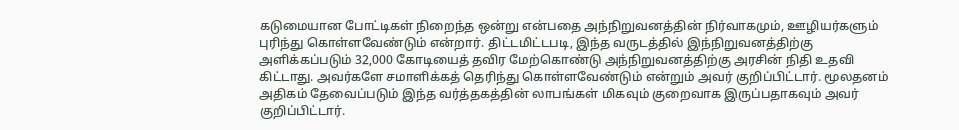கடுமையான போட்டிகள் நிறைந்த ஒன்று என்பதை அந்நிறுவனத்தின் நிர்வாகமும், ஊழியர்களும் புரிந்து கொள்ளவேண்டும் என்றார். திட்டமிட்டபடி, இந்த வருடத்தில் இந்நிறுவனத்திற்கு அளிக்கப்படும் 32,000 கோடியைத் தவிர மேற்கொண்டு அந்நிறுவனத்திற்கு அரசின் நிதி உதவி கிட்டாது. அவர்களே சமாளிக்கத் தெரிந்து கொள்ளவேண்டும் என்றும் அவர் குறிப்பிட்டார். மூலதனம் அதிகம் தேவைப்படும் இந்த வர்த்தகத்தின் லாபங்கள் மிகவும் குறைவாக இருப்பதாகவும் அவர் குறிப்பிட்டார்.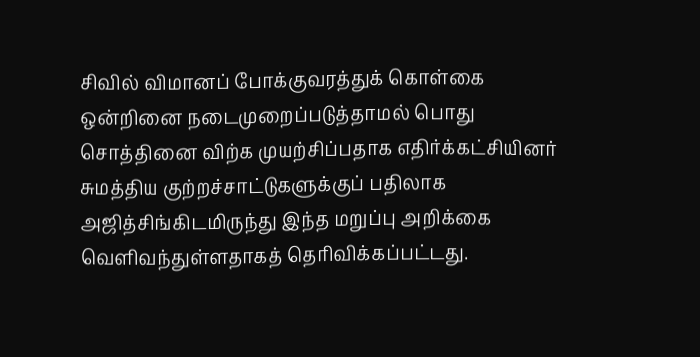சிவில் விமானப் போக்குவரத்துக் கொள்கை ஒன்றினை நடைமுறைப்படுத்தாமல் பொது சொத்தினை விற்க முயற்சிப்பதாக எதிர்க்கட்சியினர் சுமத்திய குற்றச்சாட்டுகளுக்குப் பதிலாக அஜித்சிங்கிடமிருந்து இந்த மறுப்பு அறிக்கை வெளிவந்துள்ளதாகத் தெரிவிக்கப்பட்டது.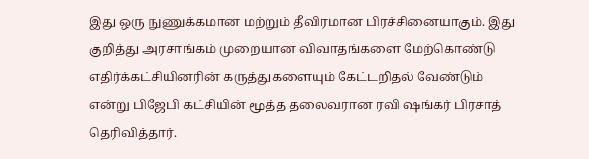இது ஒரு நுணுக்கமான மற்றும் தீவிரமான பிரச்சினையாகும். இது குறித்து அரசாங்கம் முறையான விவாதங்களை மேற்கொண்டு எதிர்க்கட்சியினரின் கருத்துகளையும் கேட்டறிதல் வேண்டும் என்று பிஜேபி கட்சியின் மூத்த தலைவரான ரவி ஷங்கர் பிரசாத் தெரிவித்தார்.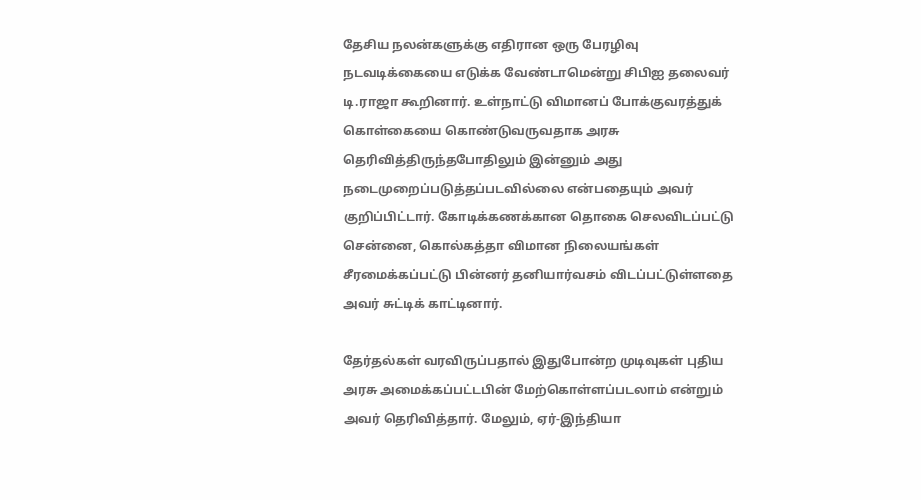தேசிய நலன்களுக்கு எதிரான ஒரு பேரழிவு நடவடிக்கையை எடுக்க வேண்டாமென்று சிபிஐ தலைவர் டி.ராஜா கூறினார். உள்நாட்டு விமானப் போக்குவரத்துக் கொள்கையை கொண்டுவருவதாக அரசு தெரிவித்திருந்தபோதிலும் இன்னும் அது நடைமுறைப்படுத்தப்படவில்லை என்பதையும் அவர் குறிப்பிட்டார். கோடிக்கணக்கான தொகை செலவிடப்பட்டு சென்னை, கொல்கத்தா விமான நிலையங்கள் சீரமைக்கப்பட்டு பின்னர் தனியார்வசம் விடப்பட்டுள்ளதை அவர் சுட்டிக் காட்டினார்.

தேர்தல்கள் வரவிருப்பதால் இதுபோன்ற முடிவுகள் புதிய அரசு அமைக்கப்பட்டபின் மேற்கொள்ளப்படலாம் என்றும் அவர் தெரிவித்தார். மேலும், ஏர்-இந்தியா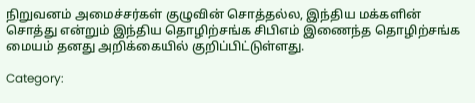நிறுவனம் அமைச்சர்கள் குழுவின் சொத்தல்ல, இந்திய மக்களின் சொத்து என்றும் இந்திய தொழிற்சங்க சிபிஎம் இணைந்த தொழிற்சங்க மையம் தனது அறிக்கையில் குறிப்பிட்டுள்ளது.

Category: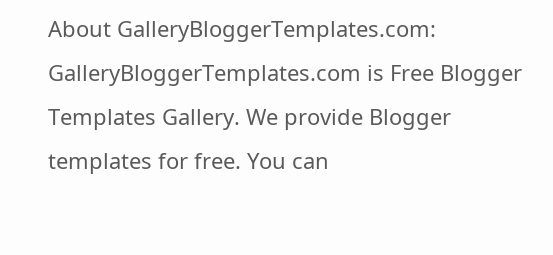About GalleryBloggerTemplates.com:
GalleryBloggerTemplates.com is Free Blogger Templates Gallery. We provide Blogger templates for free. You can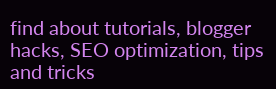find about tutorials, blogger hacks, SEO optimization, tips and tricks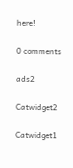here!

0 comments

ads2

Catwidget2

Catwidget1